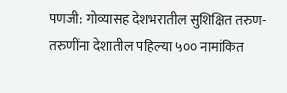पणजी: गोव्यासह देशभरातील सुशिक्षित तरुण-तरुणींना देशातील पहिल्या ५०० नामांकित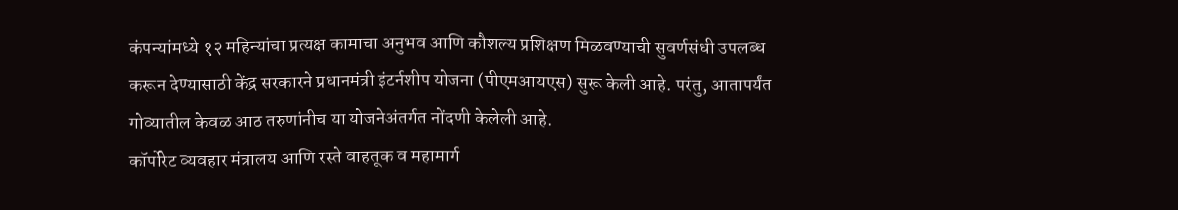कंपन्यांमध्ये १२ महिन्यांचा प्रत्यक्ष कामाचा अनुभव आणि कौशल्य प्रशिक्षण मिळवण्याची सुवर्णसंधी उपलब्ध करून देण्यासाठी केंद्र सरकारने प्रधानमंत्री इंटर्नशीप योजना (पीएमआयएस) सुरू केली आहे. परंतु, आतापर्यंत गोव्यातील केवळ आठ तरुणांनीच या योजनेअंतर्गत नोंदणी केलेली आहे.
कॉर्पोरेट व्यवहार मंत्रालय आणि रस्ते वाहतूक व महामार्ग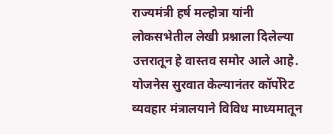राज्यमंत्री हर्ष मल्होत्रा यांनी लोकसभेतील लेखी प्रश्नाला दिलेल्या उत्तरातून हे वास्तव समोर आले आहे.
योजनेस सुरवात केल्यानंतर कॉर्पोरेट व्यवहार मंत्रालयाने विविध माध्यमातून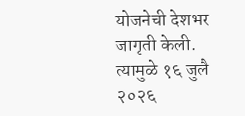योजनेची देशभर जागृती केली. त्यामुळे १६ जुलै २०२६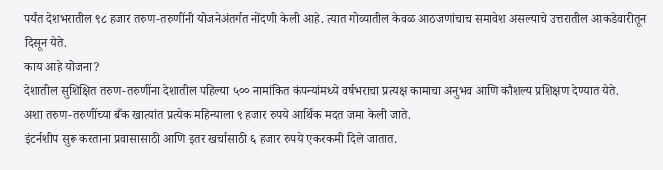पर्यंत देशभरातील ९८ हजार तरुण-तरुणींनी योजनेअंतर्गत नोंदणी केली आहे. त्यात गोव्यातील केवळ आठजणांचाच समावेश असल्याचे उत्तरातील आकडेवारीतून दिसून येते.
काय आहे योजना?
देशातील सुशिक्षित तरुण-तरुणींना देशातील पहिल्या ५०० नामांकित कंपन्यांमध्ये वर्षभराचा प्रत्यक्ष कामाचा अनुभव आणि कौशल्य प्रशिक्षण देण्यात येते.
अशा तरुण-तरुणींच्या बँक खात्यांत प्रत्येक महिन्याला ९ हजार रुपये आर्थिक मदत जमा केली जाते.
इंटर्नशीप सुरू करताना प्रवासासाठी आणि इतर खर्चासाठी ६ हजार रुपये एकरकमी दिले जातात.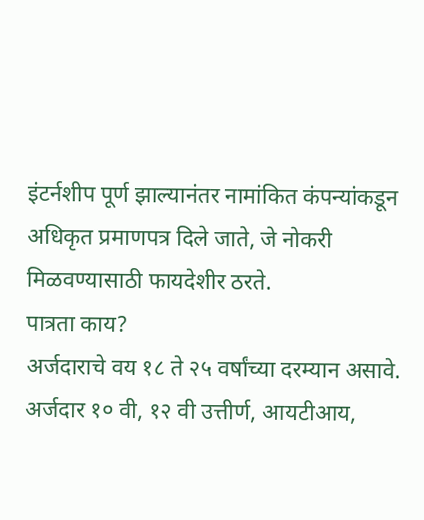इंटर्नशीप पूर्ण झाल्यानंतर नामांकित कंपन्यांकडून अधिकृत प्रमाणपत्र दिले जाते, जे नोकरी मिळवण्यासाठी फायदेशीर ठरते.
पात्रता काय?
अर्जदाराचे वय १८ ते २५ वर्षांच्या दरम्यान असावे.
अर्जदार १० वी, १२ वी उत्तीर्ण, आयटीआय,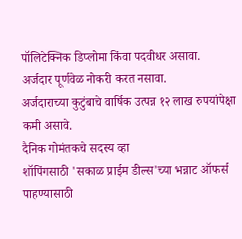पॉलिटेक्निक डिप्लोमा किंवा पदवीधर असावा.
अर्जदार पूर्णवेळ नोकरी करत नसावा.
अर्जदाराच्या कुटुंबाचे वार्षिक उत्पन्न १२ लाख रुपयांपेक्षा कमी असावे.
दैनिक गोमंतकचे सदस्य व्हा
शॉपिंगसाठी 'सकाळ प्राईम डील्स'च्या भन्नाट ऑफर्स पाहण्यासाठी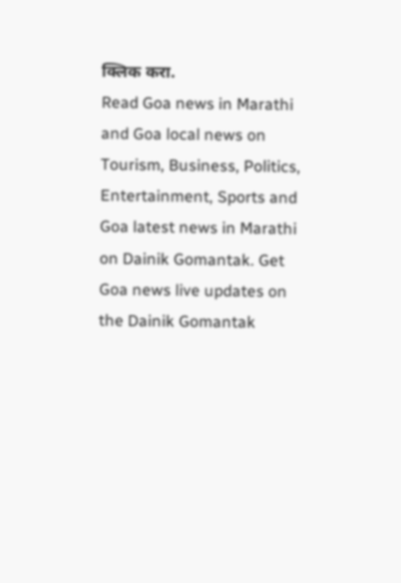क्लिक करा.
Read Goa news in Marathi and Goa local news on Tourism, Business, Politics, Entertainment, Sports and Goa latest news in Marathi on Dainik Gomantak. Get Goa news live updates on the Dainik Gomantak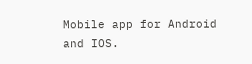Mobile app for Android and IOS.